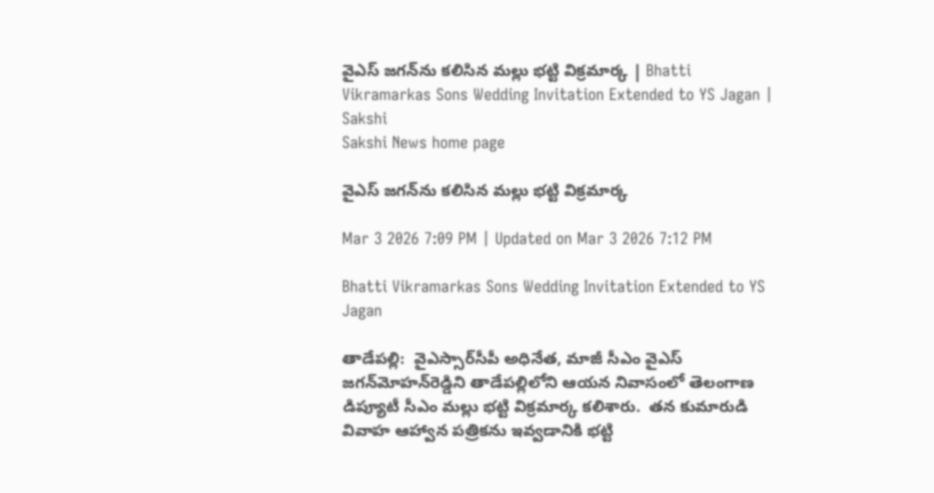వైఎస్‌ జగన్‌ను కలిసిన మల్లు భట్టి విక్రమార్క | Bhatti Vikramarkas Sons Wedding Invitation Extended to YS Jagan | Sakshi
Sakshi News home page

వైఎస్‌ జగన్‌ను కలిసిన మల్లు భట్టి విక్రమార్క

Mar 3 2026 7:09 PM | Updated on Mar 3 2026 7:12 PM

Bhatti Vikramarkas Sons Wedding Invitation Extended to YS Jagan

తాడేపల్లి:  వైఎస్సార్‌సీపీ అధినేత, మాజీ సీఎం వైఎస్‌ జగన్‌మోహన్‌రెడ్డిని తాడేపల్లిలోని ఆయన నివాసంలో తెలంగాణ డిప్యూటీ సీఎం మల్లు భట్టి విక్రమార్క కలిశారు.  తన కుమారుడి వివాహ ఆహ్వాన పత్రికను ఇవ్వడానికి భట్టి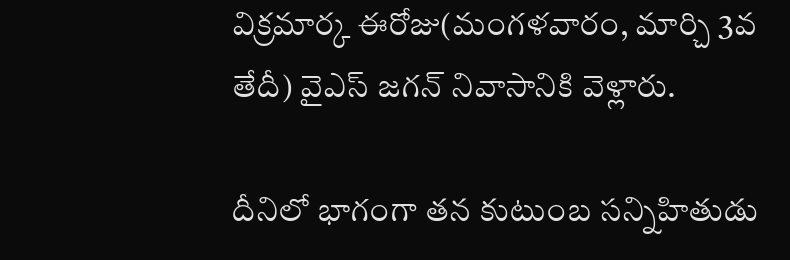విక్రమార్క ఈరోజు(మంగళవారం, మార్చి 3వ తేదీ) వైఎస్‌ జగన్‌ నివాసానికి వెళ్లారు.

దీనిలో భాగంగా త‌న కుటుంబ స‌న్నిహితుడు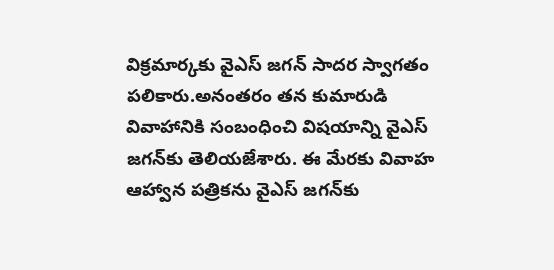విక్ర‌మార్క‌కు వైఎస్‌ జగన్‌ సాదర స్వాగతం పలికారు.అనంతరం తన కుమారుడి వివాహానికి సంబంధించి విషయాన్ని వైఎస్‌ జగన్‌కు తెలియజేశారు. ఈ మేరకు వివాహ ఆహ్వాన పత్రికను వైఎస్ జ‌గ‌న్‌కు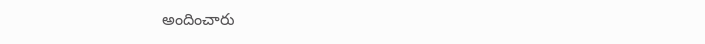అందించారు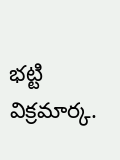భట్టి విక్రమార్క.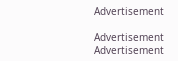Advertisement

Advertisement
Advertisement